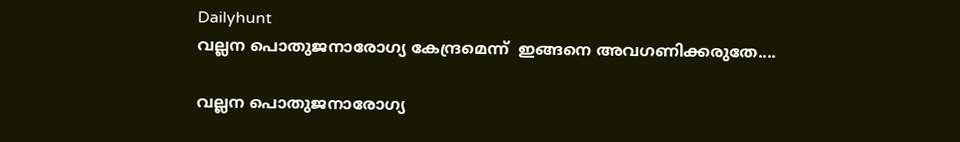Dailyhunt
വല്ലന പൊതുജനാരോഗ്യ കേന്ദ്രമെന്ന്  ഇങ്ങനെ അവഗണിക്കരുതേ....

വല്ലന പൊതുജനാരോഗ്യ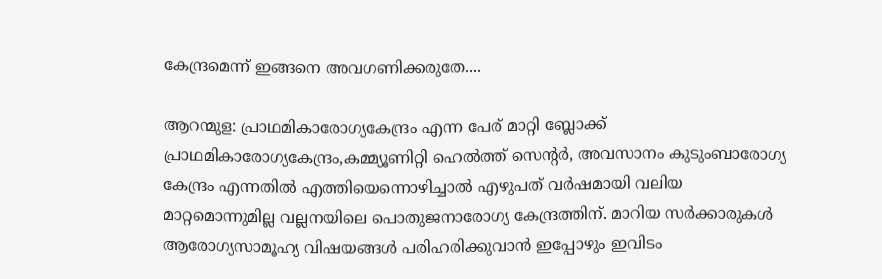കേന്ദ്രമെന്ന് ഇങ്ങനെ അവഗണിക്കരുതേ....

ആറന്മുള: പ്രാഥമികാരോഗ്യകേന്ദ്രം എന്ന പേര് മാറ്റി ബ്ലോക്ക് പ്രാഥമികാരോഗ്യകേന്ദ്രം,കമ്മ്യൂണിറ്റി ഹെല്‍ത്ത് സെന്റര്‍, അവസാനം കുടുംബാരോഗ്യ കേന്ദ്രം എന്നതില്‍ എത്തിയെന്നൊഴിച്ചാല്‍ എഴുപത് വര്‍ഷമായി വലിയ മാറ്റമൊന്നുമില്ല വല്ലനയിലെ പൊതുജനാരോഗ്യ കേന്ദ്രത്തിന്. മാറിയ സര്‍ക്കാരുകള്‍ ആരോഗ്യസാമൂഹ്യ വിഷയങ്ങള്‍ പരിഹരിക്കുവാന്‍ ഇപ്പോഴും ഇവിടം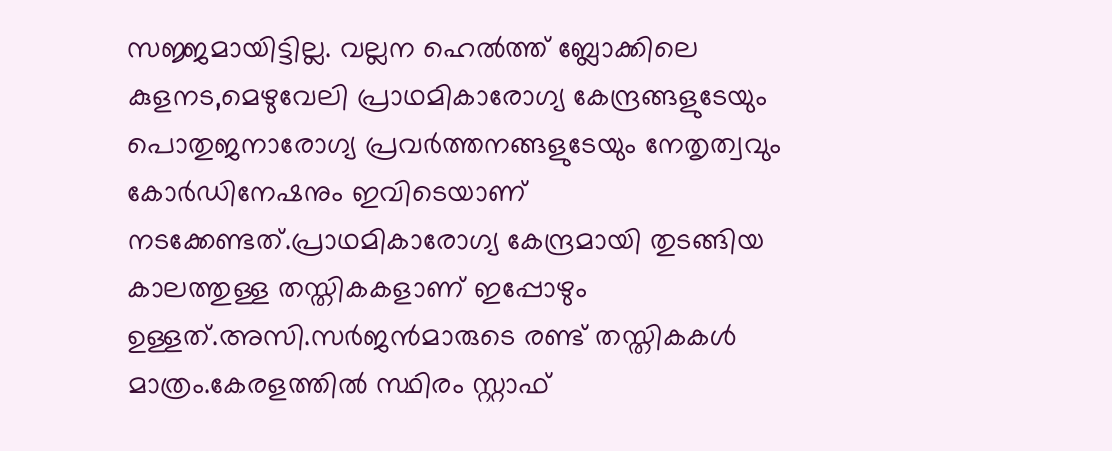സജ്ജമായിട്ടില്ല. വല്ലന ഹെല്‍ത്ത് ബ്ലോക്കിലെ കുളനട,മെഴുവേലി പ്രാഥമികാരോഗ്യ കേന്ദ്രങ്ങളുടേയും പൊതുജനാരോഗ്യ പ്രവര്‍ത്തനങ്ങളുടേയും നേതൃത്വവും കോര്‍ഡിനേഷനും ഇവിടെയാണ് നടക്കേണ്ടത്.പ്രാഥമികാരോഗ്യ കേന്ദ്രമായി തുടങ്ങിയ കാലത്തുള്ള തസ്തികകളാണ് ഇപ്പോഴും ഉള്ളത്.അസി.സര്‍ജന്‍മാരുടെ രണ്ട് തസ്തികകള്‍ മാത്രം.കേരളത്തില്‍ സ്ഥിരം സ്റ്റാഫ്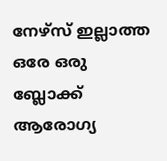നേഴ്‌സ് ഇല്ലാത്ത ഒരേ ഒരു ബ്ലോക്ക് ആരോഗ്യ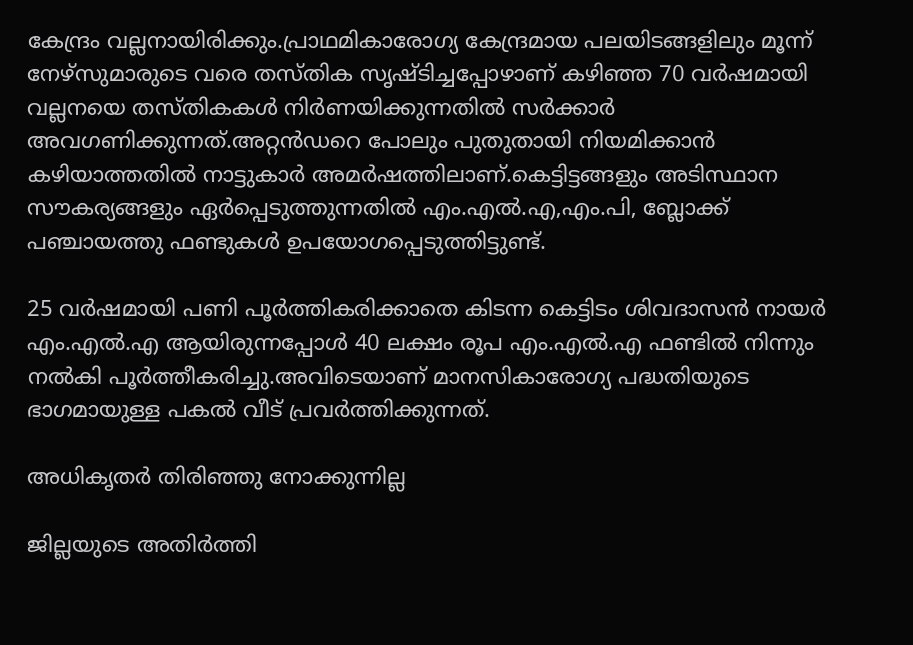കേന്ദ്രം വല്ലനായിരിക്കും.പ്രാഥമികാരോഗ്യ കേന്ദ്രമായ പലയിടങ്ങളിലും മൂന്ന് നേഴ്‌സുമാരുടെ വരെ തസ്തിക സൃഷ്ടിച്ചപ്പോഴാണ് കഴിഞ്ഞ 70 വര്‍ഷമായി വല്ലനയെ തസ്തികകള്‍ നിര്‍ണയിക്കുന്നതില്‍ സര്‍ക്കാര്‍ അവഗണിക്കുന്നത്.അറ്റന്‍ഡറെ പോലും പുതുതായി നിയമിക്കാന്‍ കഴിയാത്തതില്‍ നാട്ടുകാര്‍ അമര്‍ഷത്തിലാണ്.കെട്ടിട്ടങ്ങളും അടിസ്ഥാന സൗകര്യങ്ങളും ഏര്‍പ്പെടുത്തുന്നതില്‍ എം.എല്‍.എ,എം.പി, ബ്ലോക്ക് പഞ്ചായത്തു ഫണ്ടുകള്‍ ഉപയോഗപ്പെടുത്തിട്ടുണ്ട്.

25 വര്‍ഷമായി പണി പൂര്‍ത്തികരിക്കാതെ കിടന്ന കെട്ടിടം ശിവദാസന്‍ നായര്‍ എം.എല്‍.എ ആയിരുന്നപ്പോള്‍ 40 ലക്ഷം രൂപ എം.എല്‍.എ ഫണ്ടില്‍ നിന്നും നല്‍കി പൂര്‍ത്തീകരിച്ചു.അവിടെയാണ് മാനസികാരോഗ്യ പദ്ധതിയുടെ ഭാഗമായുള്ള പകല്‍ വീട് പ്രവര്‍ത്തിക്കുന്നത്.

അധികൃ‌തര്‍ തിരിഞ്ഞു നോക്കുന്നില്ല

ജില്ലയുടെ അതിര്‍ത്തി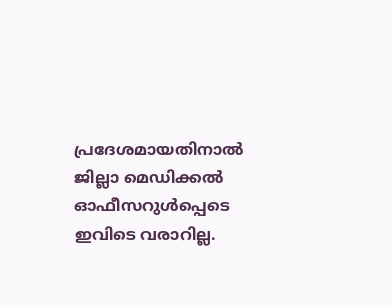പ്രദേശമായതിനാല്‍ ജില്ലാ മെഡിക്കല്‍ ഓഫീസറുള്‍പ്പെടെ ഇവിടെ വരാറില്ല.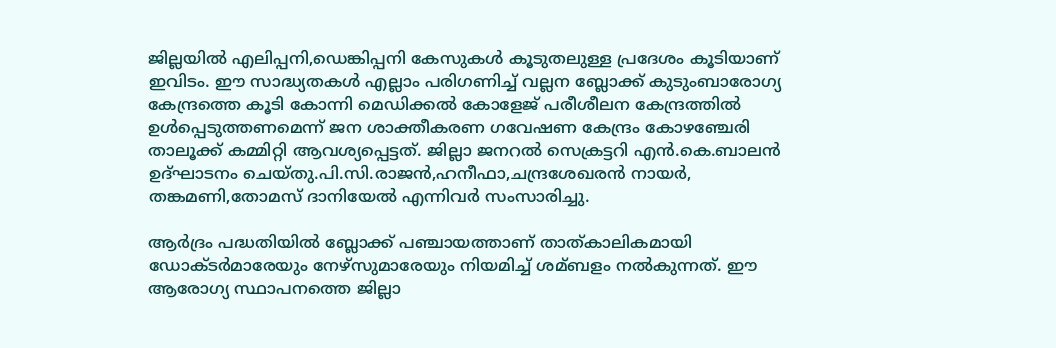ജില്ലയില്‍ എലിപ്പനി,ഡെങ്കിപ്പനി കേസുകള്‍ കൂടുതലുള്ള പ്രദേശം കൂടിയാണ് ഇവിടം. ഈ സാദ്ധ്യതകള്‍ എല്ലാം പരിഗണിച്ച്‌ വല്ലന ബ്ലോക്ക് കുടുംബാരോഗ്യ കേന്ദ്രത്തെ കൂടി കോന്നി മെഡിക്കല്‍ കോളേജ് പരീശീലന കേന്ദ്രത്തില്‍ ഉള്‍പ്പെടുത്തണമെന്ന് ജന ശാക്തീകരണ ഗവേഷണ കേന്ദ്രം കോഴഞ്ചേരി താലൂക്ക് കമ്മിറ്റി ആവശ്യപ്പെട്ടത്. ജില്ലാ ജനറല്‍ സെക്രട്ടറി എന്‍.കെ.ബാലന്‍ ഉദ്ഘാടനം ചെയ്തു.പി.സി.രാജന്‍,ഹനീഫാ,ചന്ദ്രശേഖരന്‍ നായര്‍, തങ്കമണി,തോമസ് ദാനിയേല്‍ എന്നിവര്‍ സംസാരിച്ചു.

ആര്‍ദ്രം പദ്ധതിയില്‍ ബ്ലോക്ക് പഞ്ചായത്താണ് താത്കാലികമായി ഡോക്ടര്‍മാരേയും നേഴ്‌സുമാരേയും നിയമിച്ച്‌ ശമ്ബളം നല്‍കുന്നത്. ഈ ആരോഗ്യ സ്ഥാപനത്തെ ജില്ലാ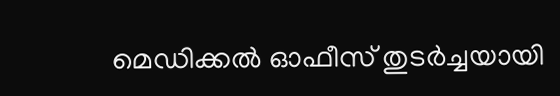മെഡിക്കല്‍ ഓഫീസ് തുടര്‍ച്ചയായി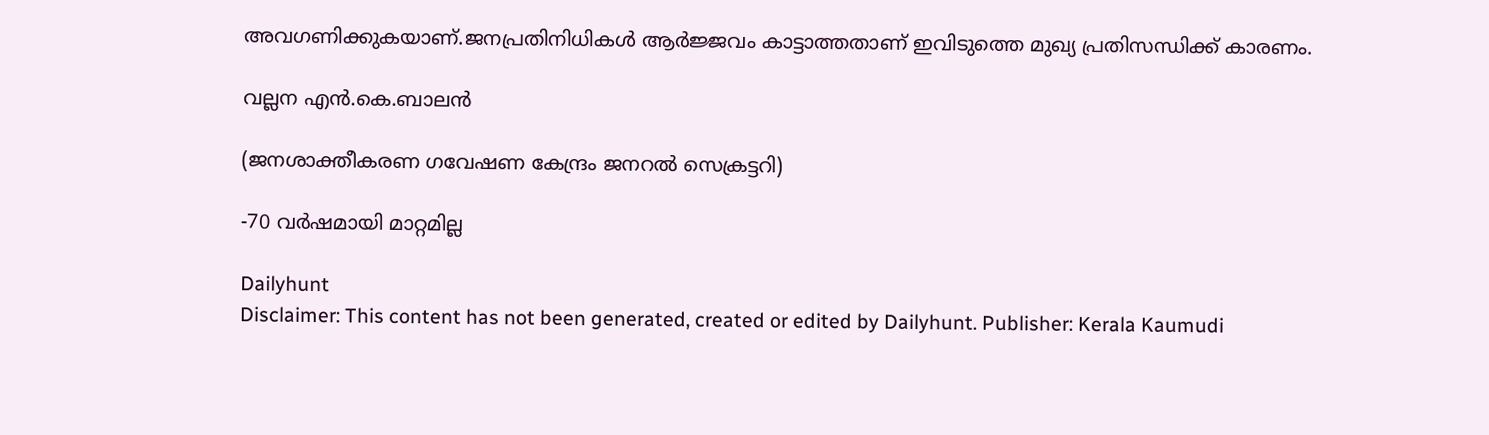അവഗണിക്കുകയാണ്.ജനപ്രതിനിധികള്‍ ആര്‍ജ്ജവം കാട്ടാത്തതാണ് ഇവിടുത്തെ മുഖ്യ പ്രതിസന്ധിക്ക് കാരണം.

വല്ലന എന്‍.കെ.ബാലന്‍

(ജനശാക്തീകരണ ഗവേഷണ കേന്ദ്രം ജനറല്‍ സെക്രട്ടറി)

-70 വര്‍ഷമായി മാറ്റമില്ല

Dailyhunt
Disclaimer: This content has not been generated, created or edited by Dailyhunt. Publisher: Kerala Kaumudi